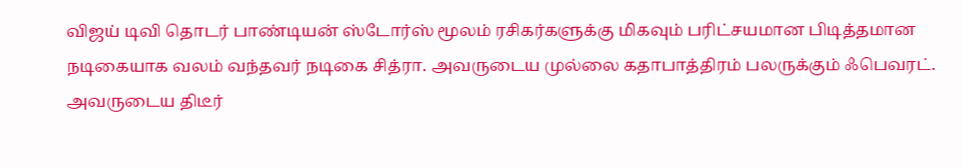விஜய் டிவி தொடர் பாண்டியன் ஸ்டோர்ஸ் மூலம் ரசிகர்களுக்கு மிகவும் பரிட்சயமான பிடித்தமான நடிகையாக வலம் வந்தவர் நடிகை சித்ரா. அவருடைய முல்லை கதாபாத்திரம் பலருக்கும் ஃபெவரட். அவருடைய திடீர்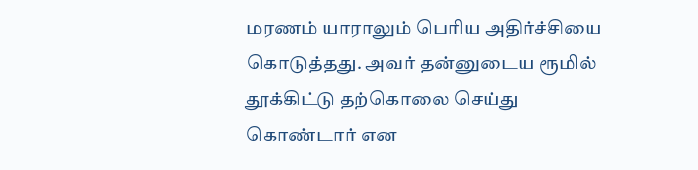மரணம் யாராலும் பெரிய அதிர்ச்சியை கொடுத்தது. அவர் தன்னுடைய ரூமில் தூக்கிட்டு தற்கொலை செய்து கொண்டார் என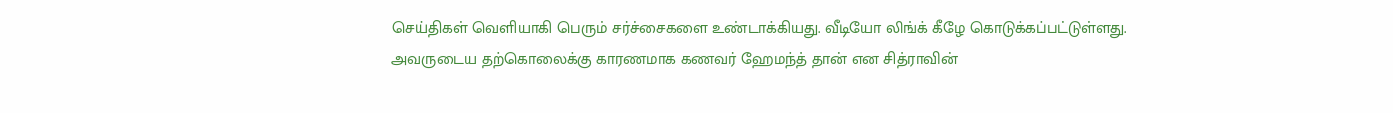செய்திகள் வெளியாகி பெரும் சர்ச்சைகளை உண்டாக்கியது. வீடியோ லிங்க் கீழே கொடுக்கப்பட்டுள்ளது.
அவருடைய தற்கொலைக்கு காரணமாக கணவர் ஹேமந்த் தான் என சித்ராவின்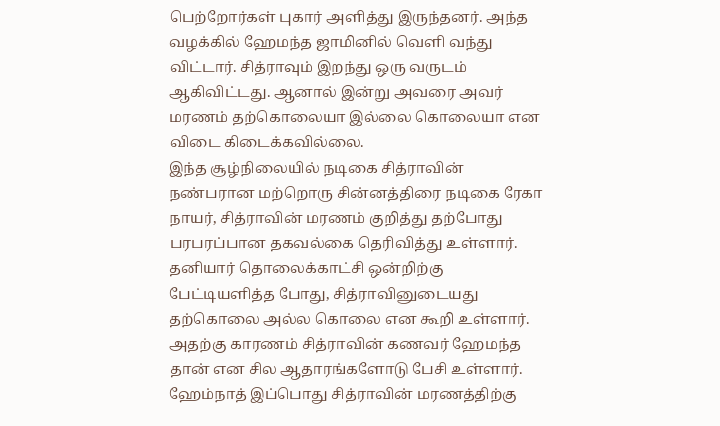பெற்றோர்கள் புகார் அளித்து இருந்தனர். அந்த வழக்கில் ஹேமந்த ஜாமினில் வெளி வந்து விட்டார். சித்ராவும் இறந்து ஒரு வருடம் ஆகிவிட்டது. ஆனால் இன்று அவரை அவர் மரணம் தற்கொலையா இல்லை கொலையா என விடை கிடைக்கவில்லை.
இந்த சூழ்நிலையில் நடிகை சித்ராவின் நண்பரான மற்றொரு சின்னத்திரை நடிகை ரேகா நாயர், சித்ராவின் மரணம் குறித்து தற்போது பரபரப்பான தகவல்கை தெரிவித்து உள்ளார். தனியார் தொலைக்காட்சி ஒன்றிற்கு பேட்டியளித்த போது, சித்ராவினுடையது தற்கொலை அல்ல கொலை என கூறி உள்ளார்.
அதற்கு காரணம் சித்ராவின் கணவர் ஹேமந்த தான் என சில ஆதாரங்களோடு பேசி உள்ளார். ஹேம்நாத் இப்பொது சித்ராவின் மரணத்திற்கு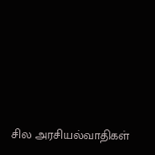சில அரசியல்வாதிகள்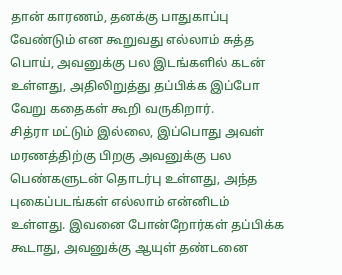தான் காரணம், தனக்கு பாதுகாப்பு வேண்டும் என கூறுவது எல்லாம் சுத்த பொய், அவனுக்கு பல இடங்களில் கடன் உள்ளது, அதிலிறுத்து தப்பிக்க இப்போ வேறு கதைகள் கூறி வருகிறார்.
சித்ரா மட்டும் இல்லை, இப்பொது அவள் மரணத்திற்கு பிறகு அவனுக்கு பல பெண்களுடன் தொடர்பு உள்ளது, அந்த புகைப்படங்கள் எல்லாம் என்னிடம் உள்ளது. இவனை போன்றோர்கள் தப்பிக்க கூடாது, அவனுக்கு ஆயுள் தண்டனை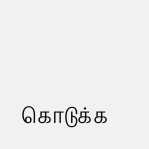கொடுக்க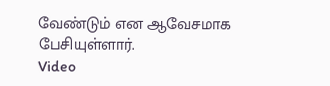வேண்டும் என ஆவேசமாக பேசியுள்ளார்.
Video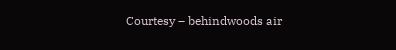Courtesy – behindwoods air